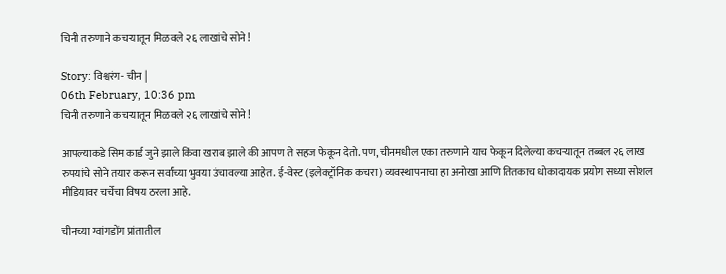चिनी तरुणाने कचऱ्यातून मिळवले २६ लाखांचे सोने !

Story: विश्वरंग- चीन |
06th February, 10:36 pm
चिनी तरुणाने कचऱ्यातून मिळवले २६ लाखांचे सोने !

आपल्याकडे सिम कार्ड जुने झाले किंवा खराब झाले की आपण ते सहज फेकून देतो. पण, चीनमधील एका तरुणाने याच फेकून दिलेल्या कचऱ्यातून तब्बल २६ लाख रुपयांचे सोने तयार करून सर्वांच्या भुवया उंचावल्या आहेत. ई-वेस्ट (इलेक्ट्रॉनिक कचरा) व्यवस्थापनाचा हा अनोखा आणि तितकाच धोकादायक प्रयोग सध्या सोशल मीडियावर चर्चेचा विषय ठरला आहे.

चीनच्या ग्वांगडोंग प्रांतातील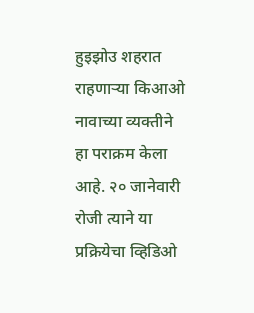हुइझोउ शहरात राहणाऱ्या किआओ नावाच्या व्यक्तीने हा पराक्रम केला आहे. २० जानेवारी रोजी त्याने या प्रक्रियेचा व्हिडिओ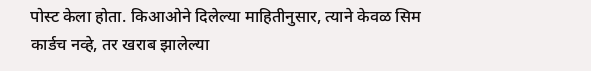पोस्ट केला होता. किआओने दिलेल्या माहितीनुसार, त्याने केवळ सिम कार्डच नव्हे, तर खराब झालेल्या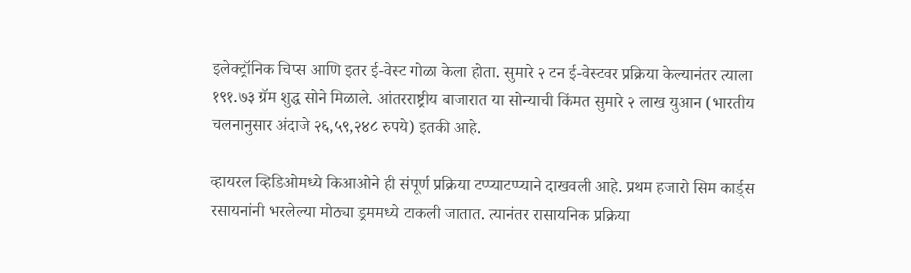इलेक्ट्रॉनिक चिप्स आणि इतर ई-वेस्ट गोळा केला होता. सुमारे २ टन ई-वेस्टवर प्रक्रिया केल्यानंतर त्याला १९१.७३ ग्रॅम शुद्ध सोने मिळाले. आंतरराष्ट्रीय बाजारात या सोन्याची किंमत सुमारे २ लाख युआन (भारतीय चलनानुसार अंदाजे २६,५९,२४८ रुपये) इतकी आहे.

व्हायरल व्हिडिओमध्ये किआओने ही संपूर्ण प्रक्रिया टप्प्याटप्प्याने दाखवली आहे. प्रथम हजारो सिम कार्ड्स रसायनांनी भरलेल्या मोठ्या ड्रममध्ये टाकली जातात. त्यानंतर रासायनिक प्रक्रिया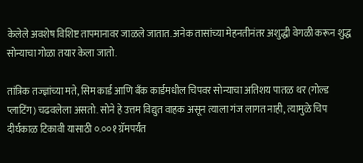केलेले अवशेष विशिष्ट तापमानावर जाळले जातात. अनेक तासांच्या मेहनतीनंतर अशुद्धी वेगळी करून शुद्ध सोन्याचा गोळा तयार केला जातो.

तांत्रिक तज्ज्ञांच्या मते, सिम कार्ड आणि बँक कार्डमधील चिपवर सोन्याचा अतिशय पातळ थर (गोल्ड प्लाटिंग) चढवलेला असतो. सोने हे उत्तम विद्युत वाहक असून त्याला गंज लागत नाही, त्यामुळे चिप दीर्घकाळ टिकावी यासाठी ०.००१ ग्रॅमपर्यंत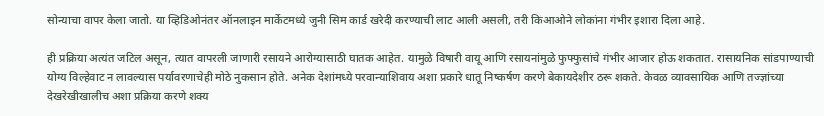सोन्याचा वापर केला जातो. या व्हिडिओनंतर ऑनलाइन मार्केटमध्ये जुनी सिम कार्ड खरेदी करण्याची लाट आली असली, तरी किआओने लोकांना गंभीर इशारा दिला आहे.

ही प्रक्रिया अत्यंत जटिल असून, त्यात वापरली जाणारी रसायने आरोग्यासाठी घातक आहेत. यामुळे विषारी वायू आणि रसायनांमुळे फुफ्फुसांचे गंभीर आजार होऊ शकतात. रासायनिक सांडपाण्याची योग्य विल्हेवाट न लावल्यास पर्यावरणाचेही मोठे नुकसान होते. अनेक देशांमध्ये परवान्याशिवाय अशा प्रकारे धातू निष्कर्षण करणे बेकायदेशीर ठरू शकते. केवळ व्यावसायिक आणि तज्ज्ञांच्या देखरेखीखालीच अशा प्रक्रिया करणे शक्य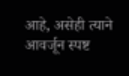आहे, असेही त्याने आवर्जून स्पष्ट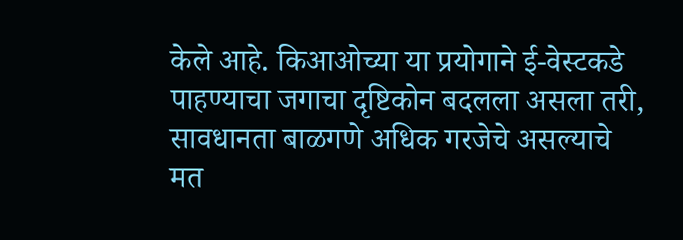केले आहे. किआओच्या या प्रयोगाने ई-वेस्टकडे पाहण्याचा जगाचा दृष्टिकोन बदलला असला तरी, सावधानता बाळगणे अधिक गरजेचे असल्याचे मत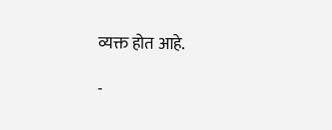व्यक्त होत आहे.

-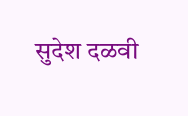सुदेश दळवी